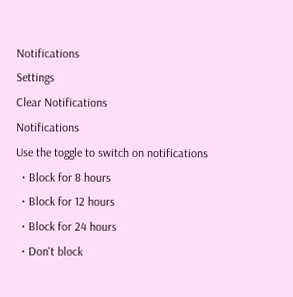Notifications
Settings
Clear Notifications
Notifications
Use the toggle to switch on notifications
  • Block for 8 hours
  • Block for 12 hours
  • Block for 24 hours
  • Don't block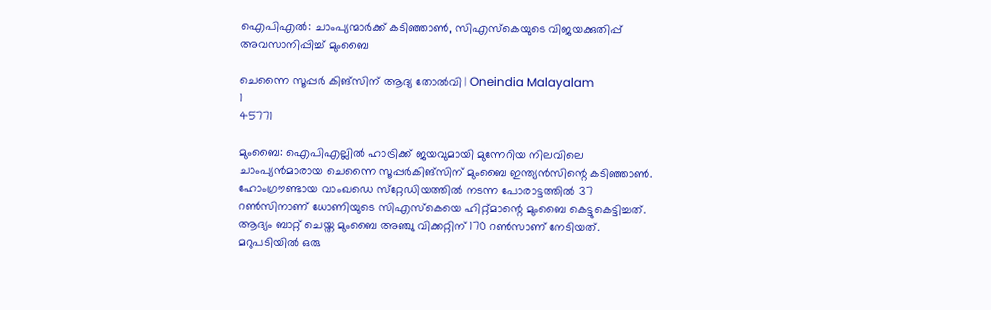ഐപിഎല്‍: ചാംപ്യന്മാര്‍ക്ക് കടിഞ്ഞാണ്‍, സിഎസ്‌കെയുടെ വിജയക്കുതിപ്പ് അവസാനിപ്പിച്ച് മുംബൈ

ചെന്നൈ സൂപ്പര്‍ കിങ്സിന് ആദ്യ തോല്‍വി | Oneindia Malayalam
1
45771

മുംബൈ: ഐപിഎല്ലില്‍ ഹാട്രിക്ക് ജയവുമായി മുന്നേറിയ നിലവിലെ ചാംപ്യന്‍മാരായ ചെന്നൈ സൂപ്പര്‍കിങ്‌സിന് മുംബൈ ഇന്ത്യന്‍സിന്റെ കടിഞ്ഞാണ്‍. ഹോംഗ്രൗണ്ടായ വാംഖഡെ സ്‌റ്റേഡിയത്തില്‍ നടന്ന പോരാട്ടത്തില്‍ 37 റണ്‍സിനാണ് ധോണിയുടെ സിഎസ്കെയെ ഹിറ്റ്മാന്റെ മുംബൈ കെട്ടുകെട്ടിച്ചത്. ആദ്യം ബാറ്റ് ചെയ്ത മുംബൈ അഞ്ചു വിക്കറ്റിന് 170 റണ്‍സാണ് നേടിയത്. മറുപടിയില്‍ ഒരു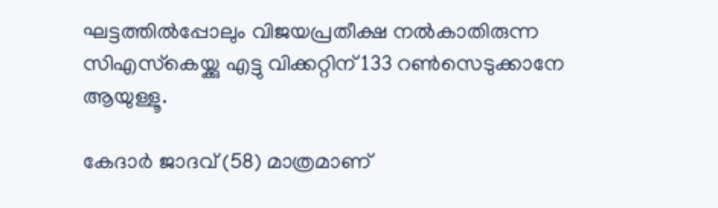ഘട്ടത്തില്‍പ്പോലും വിജയപ്രതീക്ഷ നല്‍കാതിരുന്ന സിഎസ്‌കെയ്ക്കു എട്ടു വിക്കറ്റിന് 133 റണ്‍സെടുക്കാനേ ആയുള്ളൂ.

കേദാര്‍ ജാദവ് (58) മാത്രമാണ്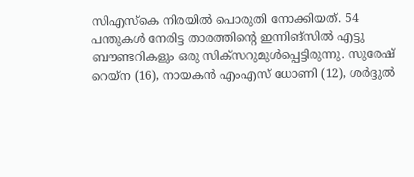സിഎസ്‌കെ നിരയില്‍ പൊരുതി നോക്കിയത്. 54 പന്തുകള്‍ നേരിട്ട താരത്തിന്റെ ഇന്നിങ്‌സില്‍ എട്ടു ബൗണ്ടറികളും ഒരു സിക്‌സറുമുള്‍പ്പെട്ടിരുന്നു. സുരേഷ് റെയ്‌ന (16), നായകന്‍ എംഎസ് ധോണി (12), ശര്‍ദ്ദുല്‍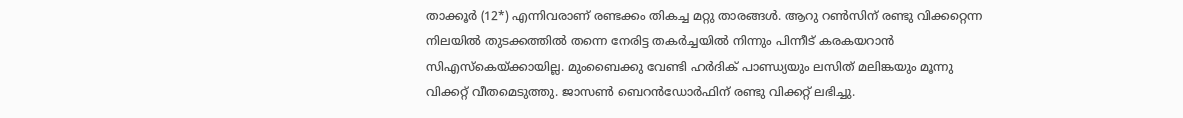താക്കൂര്‍ (12*) എന്നിവരാണ് രണ്ടക്കം തികച്ച മറ്റു താരങ്ങള്‍. ആറു റണ്‍സിന് രണ്ടു വിക്കറ്റെന്ന നിലയില്‍ തുടക്കത്തില്‍ തന്നെ നേരിട്ട തകര്‍ച്ചയില്‍ നിന്നും പിന്നീട് കരകയറാന്‍ സിഎസ്‌കെയ്ക്കായില്ല. മുംബൈക്കു വേണ്ടി ഹര്‍ദിക് പാണ്ഡ്യയും ലസിത് മലിങ്കയും മൂന്നു വിക്കറ്റ് വീതമെടുത്തു. ജാസണ്‍ ബെറന്‍ഡോര്‍ഫിന് രണ്ടു വിക്കറ്റ് ലഭിച്ചു.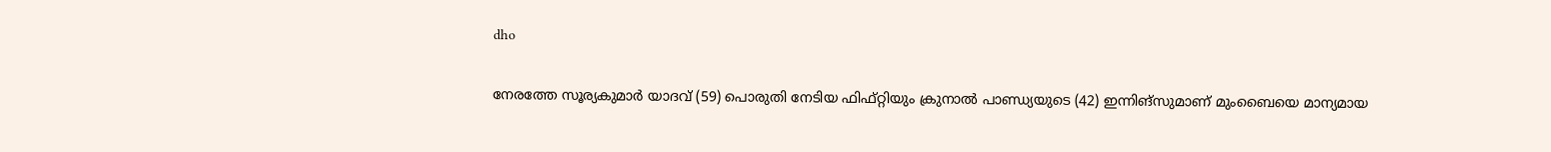dho

നേരത്തേ സൂര്യകുമാര്‍ യാദവ് (59) പൊരുതി നേടിയ ഫിഫ്റ്റിയും ക്രുനാല്‍ പാണ്ഡ്യയുടെ (42) ഇന്നിങ്‌സുമാണ് മുംബൈയെ മാന്യമായ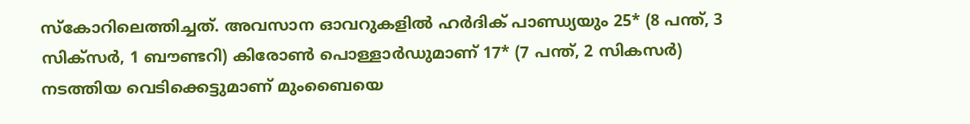സ്‌കോറിലെത്തിച്ചത്. അവസാന ഓവറുകളില്‍ ഹര്‍ദിക് പാണ്ഡ്യയും 25* (8 പന്ത്, 3 സിക്‌സര്‍, 1 ബൗണ്ടറി) കിരോണ്‍ പൊള്ളാര്‍ഡുമാണ് 17* (7 പന്ത്, 2 സികസര്‍) നടത്തിയ വെടിക്കെട്ടുമാണ് മുംബൈയെ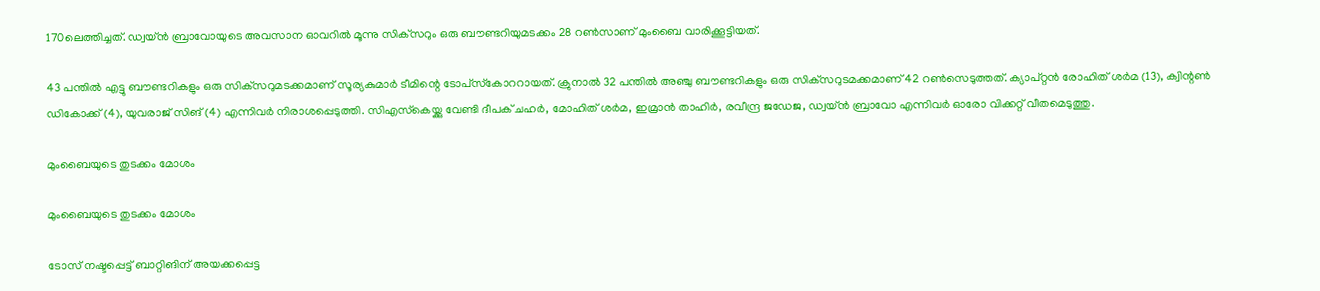170ലെത്തിച്ചത്. ഡ്വയ്ന്‍ ബ്രാവോയുടെ അവസാന ഓവറില്‍ മൂന്നു സിക്‌സറും ഒരു ബൗണ്ടറിയുമടക്കം 28 റണ്‍സാണ് മുംബൈ വാരിക്കൂട്ടിയത്.

43 പന്തില്‍ എട്ടു ബൗണ്ടറികളും ഒരു സിക്‌സറുമടക്കമാണ് സൂര്യകുമാര്‍ ടീമിന്റെ ടോപ്‌സ്‌കോററായത്. ക്രുനാല്‍ 32 പന്തില്‍ അഞ്ചു ബൗണ്ടറികളും ഒരു സിക്‌സറുടമക്കമാണ് 42 റണ്‍സെടുത്തത്. ക്യാപ്റ്റന്‍ രോഹിത് ശര്‍മ (13), ക്വിന്റണ്‍ ഡികോക്ക് (4), യുവരാജ് സിങ് (4) എന്നിവര്‍ നിരാശപ്പെടുത്തി. സിഎസ്‌കെയ്ക്കു വേണ്ടി ദീപക് ചഹര്‍, മോഹിത് ശര്‍മ, ഇമ്രാന്‍ താഹിര്‍, രവീന്ദ്ര ജഡേജ, ഡ്വയ്ന്‍ ബ്രാവോ എന്നിവര്‍ ഓരോ വിക്കറ്റ് വീതമെടുത്തു.

മുംബൈയുടെ തുടക്കം മോശം

മുംബൈയുടെ തുടക്കം മോശം

ടോസ് നഷ്ടപ്പെട്ട് ബാറ്റിങിന് അയക്കപ്പെട്ട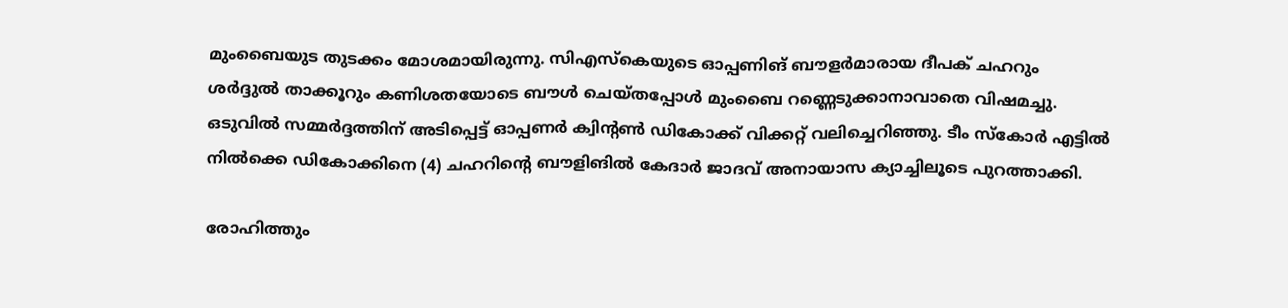മുംബൈയുട തുടക്കം മോശമായിരുന്നു. സിഎസ്‌കെയുടെ ഓപ്പണിങ് ബൗളര്‍മാരായ ദീപക് ചഹറും ശര്‍ദ്ദുല്‍ താക്കൂറും കണിശതയോടെ ബൗള്‍ ചെയ്തപ്പോള്‍ മുംബൈ റണ്ണെടുക്കാനാവാതെ വിഷമച്ചു. ഒടുവില്‍ സമ്മര്‍ദ്ദത്തിന് അടിപ്പെട്ട് ഓപ്പണര്‍ ക്വിന്റണ്‍ ഡികോക്ക് വിക്കറ്റ് വലിച്ചെറിഞ്ഞു. ടീം സ്‌കോര്‍ എട്ടില്‍ നില്‍ക്കെ ഡികോക്കിനെ (4) ചഹറിന്റെ ബൗളിങില്‍ കേദാര്‍ ജാദവ് അനായാസ ക്യാച്ചിലൂടെ പുറത്താക്കി.

രോഹിത്തും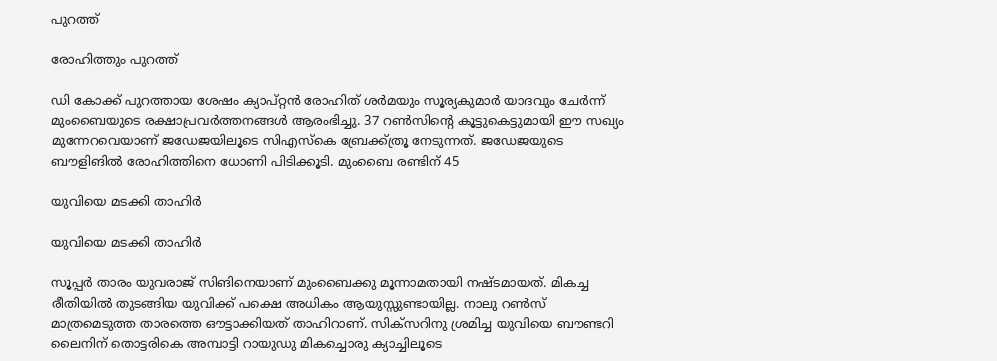പുറത്ത്

രോഹിത്തും പുറത്ത്

ഡി കോക്ക് പുറത്തായ ശേഷം ക്യാപ്റ്റന്‍ രോഹിത് ശര്‍മയും സൂര്യകുമാര്‍ യാദവും ചേര്‍ന്ന് മുംബൈയുടെ രക്ഷാപ്രവര്‍ത്തനങ്ങള്‍ ആരംഭിച്ചു. 37 റണ്‍സിന്റെ കൂട്ടുകെട്ടുമായി ഈ സഖ്യം മുന്നേറവെയാണ് ജഡേജയിലൂടെ സിഎസ്‌കെ ബ്രേക്ക്ത്രൂ നേടുന്നത്. ജഡേജയുടെ ബൗളിങില്‍ രോഹിത്തിനെ ധോണി പിടിക്കൂടി. മുംബൈ രണ്ടിന് 45

യുവിയെ മടക്കി താഹിര്‍

യുവിയെ മടക്കി താഹിര്‍

സൂപ്പര്‍ താരം യുവരാജ് സിങിനെയാണ് മുംബൈക്കു മൂന്നാമതായി നഷ്ടമായത്. മികച്ച രീതിയില്‍ തുടങ്ങിയ യുവിക്ക് പക്ഷെ അധികം ആയുസ്സുണ്ടായില്ല. നാലു റണ്‍സ് മാത്രമെടുത്ത താരത്തെ ഔട്ടാക്കിയത് താഹിറാണ്. സിക്‌സറിനു ശ്രമിച്ച യുവിയെ ബൗണ്ടറി ലൈനിന് തൊട്ടരികെ അമ്പാട്ടി റായുഡു മികച്ചൊരു ക്യാച്ചിലൂടെ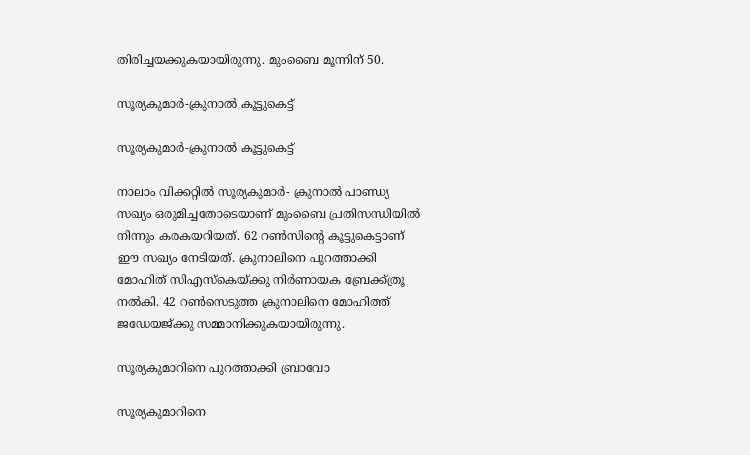തിരിച്ചയക്കുകയായിരുന്നു. മുംബൈ മൂന്നിന് 50.

സൂര്യകുമാര്‍-ക്രുനാല്‍ കൂട്ടുകെട്ട്

സൂര്യകുമാര്‍-ക്രുനാല്‍ കൂട്ടുകെട്ട്

നാലാം വിക്കറ്റില്‍ സൂര്യകുമാര്‍- ക്രുനാല്‍ പാണ്ഡ്യ സഖ്യം ഒരുമിച്ചതോടെയാണ് മുംബൈ പ്രതിസന്ധിയില്‍ നിന്നും കരകയറിയത്. 62 റണ്‍സിന്റെ കൂട്ടുകെട്ടാണ് ഈ സഖ്യം നേടിയത്. ക്രുനാലിനെ പുറത്താക്കി മോഹിത് സിഎസ്‌കെയ്ക്കു നിര്‍ണായക ബ്രേക്ക്ത്രൂ നല്‍കി. 42 റണ്‍സെടുത്ത ക്രുനാലിനെ മോഹിത്ത് ജഡേയജ്ക്കു സമ്മാനിക്കുകയായിരുന്നു.

സൂര്യകുമാറിനെ പുറത്താക്കി ബ്രാവോ

സൂര്യകുമാറിനെ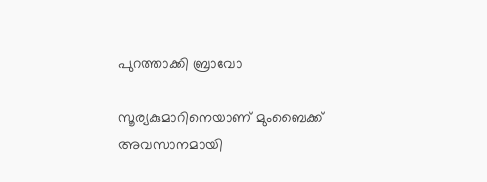പുറത്താക്കി ബ്രാവോ

സൂര്യകുമാറിനെയാണ് മുംബൈക്ക് അവസാനമായി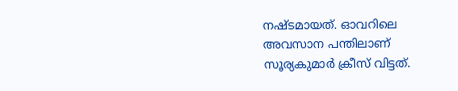നഷ്ടമായത്. ഓവറിലെ അവസാന പന്തിലാണ് സൂര്യകുമാര്‍ ക്രീസ് വിട്ടത്.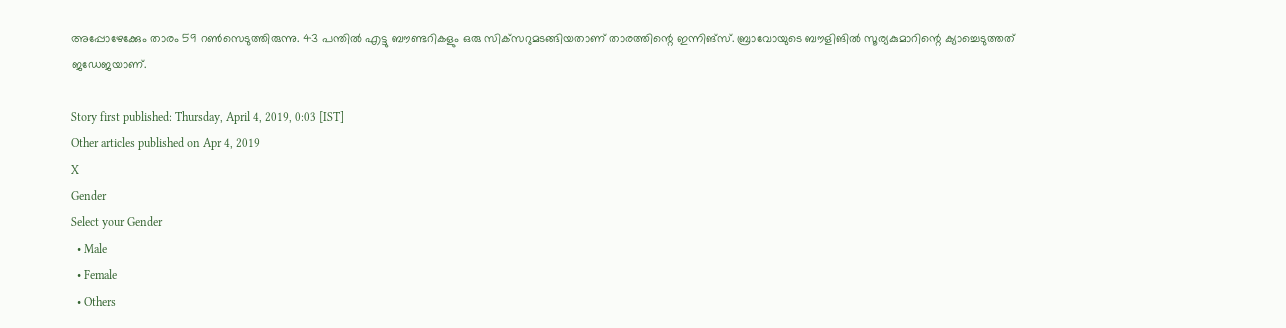അപ്പോഴേക്കേും താരം 59 റണ്‍സെടുത്തിരുന്നു. 43 പന്തില്‍ എട്ടു ബൗണ്ടറികളും ഒരു സിക്‌സറുമടങ്ങിയതാണ് താരത്തിന്റെ ഇന്നിങ്‌സ്. ബ്രാവോയുടെ ബൗളിങില്‍ സൂര്യകുമാറിന്റെ ക്യാച്ചെടുത്തത് ജഡേജയാണ്.

Story first published: Thursday, April 4, 2019, 0:03 [IST]
Other articles published on Apr 4, 2019
X
Gender
Select your Gender
  • Male
  • Female
  • Others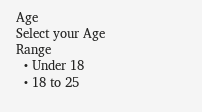Age
Select your Age Range
  • Under 18
  • 18 to 25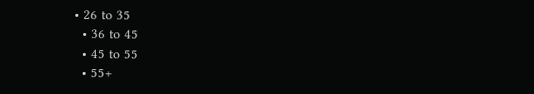• 26 to 35
  • 36 to 45
  • 45 to 55
  • 55+